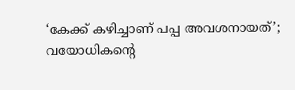‘കേക്ക് കഴിച്ചാണ് പപ്പ അവശനായത്’; വയോധികന്റെ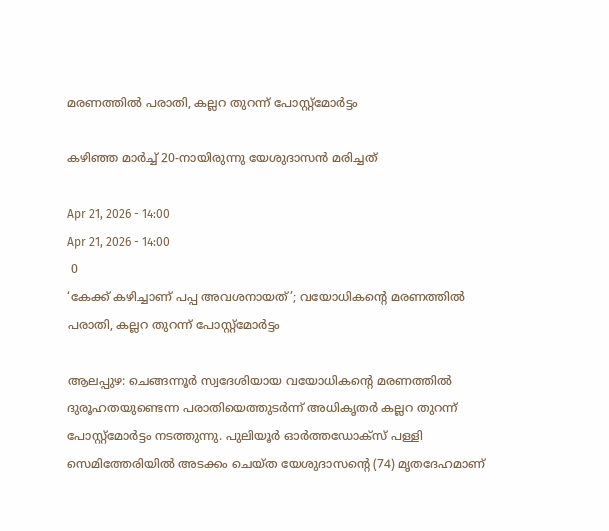മരണത്തിൽ പരാതി, കല്ലറ തുറന്ന് പോസ്റ്റ്‌മോർട്ടം

കഴിഞ്ഞ മാർച്ച് 20-നായിരുന്നു യേശുദാസൻ മരിച്ചത്

Apr 21, 2026 - 14:00
Apr 21, 2026 - 14:00
 0
‘കേക്ക് കഴിച്ചാണ് പപ്പ അവശനായത്’; വയോധികന്റെ മരണത്തിൽ പരാതി, കല്ലറ തുറന്ന് പോസ്റ്റ്‌മോർട്ടം

ആലപ്പുഴ: ചെങ്ങന്നൂർ സ്വദേശിയായ വയോധികന്റെ മരണത്തിൽ ദുരൂഹതയുണ്ടെന്ന പരാതിയെത്തുടർന്ന് അധികൃതർ കല്ലറ തുറന്ന് പോസ്റ്റ്‌മോർട്ടം നടത്തുന്നു. പുലിയൂർ ഓർത്തഡോക്‌സ് പള്ളി സെമിത്തേരിയിൽ അടക്കം ചെയ്ത യേശുദാസന്റെ (74) മൃതദേഹമാണ്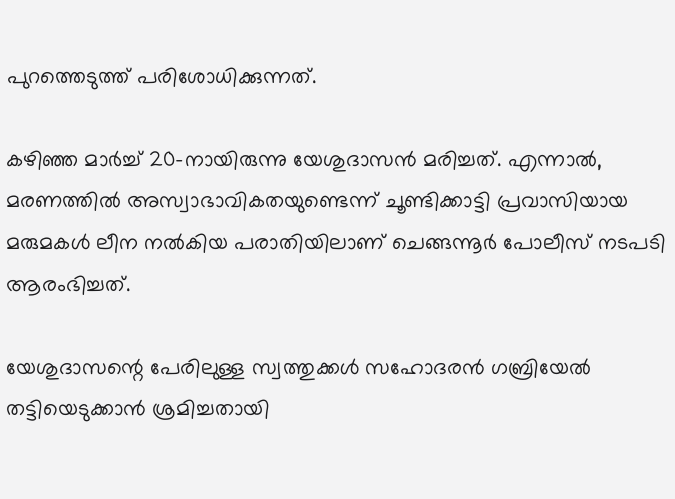പുറത്തെടുത്ത് പരിശോധിക്കുന്നത്.

കഴിഞ്ഞ മാർച്ച് 20-നായിരുന്നു യേശുദാസൻ മരിച്ചത്. എന്നാൽ, മരണത്തിൽ അസ്വാഭാവികതയുണ്ടെന്ന് ചൂണ്ടിക്കാട്ടി പ്രവാസിയായ മരുമകൾ ലീന നൽകിയ പരാതിയിലാണ് ചെങ്ങന്നൂർ പോലീസ് നടപടി ആരംഭിച്ചത്.

യേശുദാസന്റെ പേരിലുള്ള സ്വത്തുക്കൾ സഹോദരൻ ഗബ്രിയേൽ തട്ടിയെടുക്കാൻ ശ്രമിച്ചതായി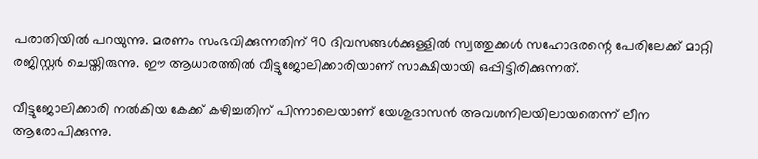പരാതിയിൽ പറയുന്നു. മരണം സംഭവിക്കുന്നതിന് 90 ദിവസങ്ങൾക്കുള്ളിൽ സ്വത്തുക്കൾ സഹോദരന്റെ പേരിലേക്ക് മാറ്റി രജിസ്റ്റർ ചെയ്തിരുന്നു. ഈ ആധാരത്തിൽ വീട്ടുജോലിക്കാരിയാണ് സാക്ഷിയായി ഒപ്പിട്ടിരിക്കുന്നത്.

വീട്ടുജോലിക്കാരി നൽകിയ കേക്ക് കഴിച്ചതിന് പിന്നാലെയാണ് യേശുദാസൻ അവശനിലയിലായതെന്ന് ലീന ആരോപിക്കുന്നു.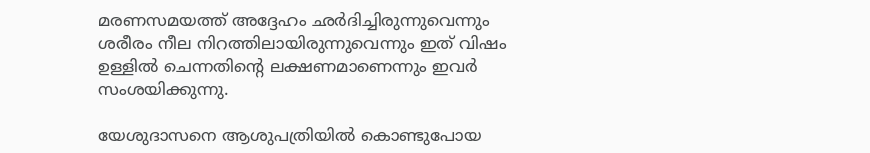മരണസമയത്ത് അദ്ദേഹം ഛർദിച്ചിരുന്നുവെന്നും ശരീരം നീല നിറത്തിലായിരുന്നുവെന്നും ഇത് വിഷം ഉള്ളിൽ ചെന്നതിന്റെ ലക്ഷണമാണെന്നും ഇവർ സംശയിക്കുന്നു.

യേശുദാസനെ ആശുപത്രിയിൽ കൊണ്ടുപോയ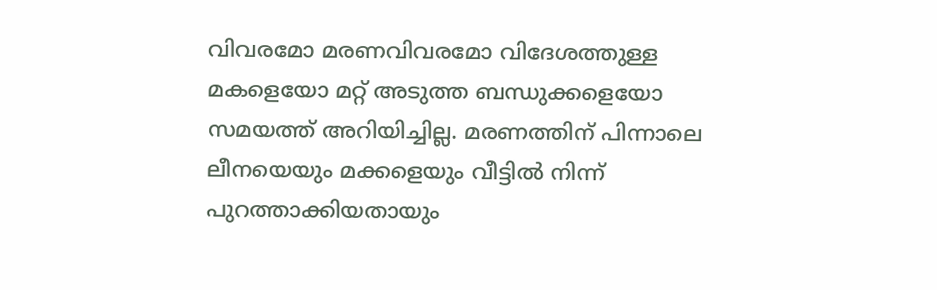വിവരമോ മരണവിവരമോ വിദേശത്തുള്ള മകളെയോ മറ്റ് അടുത്ത ബന്ധുക്കളെയോ സമയത്ത് അറിയിച്ചില്ല. മരണത്തിന് പിന്നാലെ ലീനയെയും മക്കളെയും വീട്ടിൽ നിന്ന് പുറത്താക്കിയതായും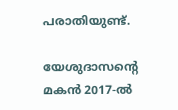പരാതിയുണ്ട്.

യേശുദാസന്റെ മകൻ 2017-ൽ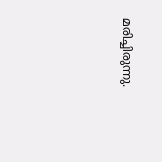മരിച്ചിരുന്നു.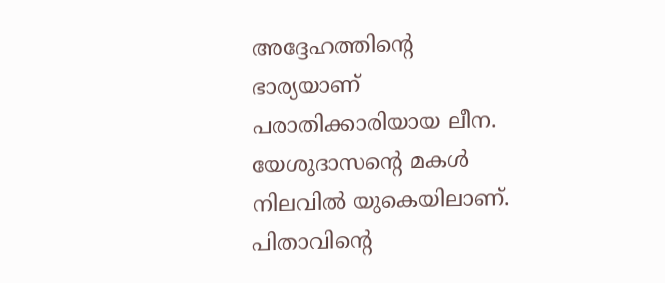അദ്ദേഹത്തിന്റെ ഭാര്യയാണ് പരാതിക്കാരിയായ ലീന. യേശുദാസന്റെ മകൾ നിലവിൽ യുകെയിലാണ്. പിതാവിന്റെ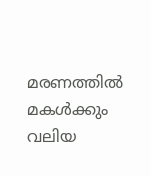മരണത്തിൽ മകൾക്കും വലിയ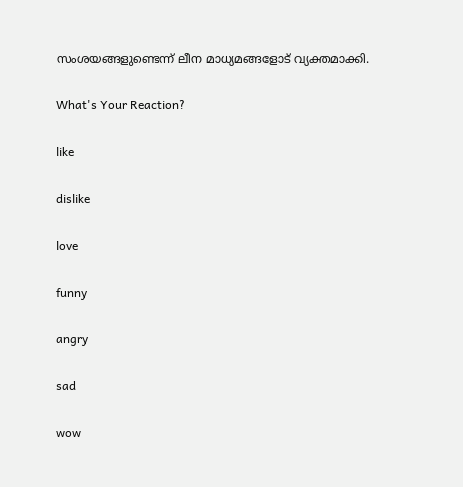സംശയങ്ങളുണ്ടെന്ന് ലീന മാധ്യമങ്ങളോട് വ്യക്തമാക്കി.

What's Your Reaction?

like

dislike

love

funny

angry

sad

wow